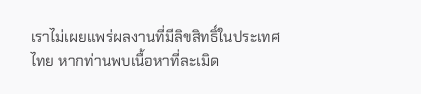เราไม่เผยแพร่ผลงานที่มีลิขสิทธิ์ในประเทศไทย หากท่านพบเนื้อหาที่ละเมิด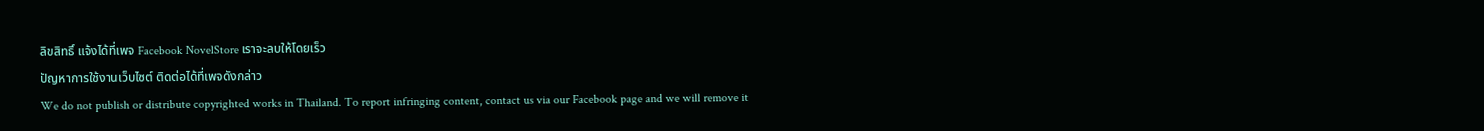ลิขสิทธิ์ แจ้งได้ที่เพจ Facebook NovelStore เราจะลบให้โดยเร็ว
ปัญหาการใช้งานเว็บไซต์ ติดต่อได้ที่เพจดังกล่าว
We do not publish or distribute copyrighted works in Thailand. To report infringing content, contact us via our Facebook page and we will remove it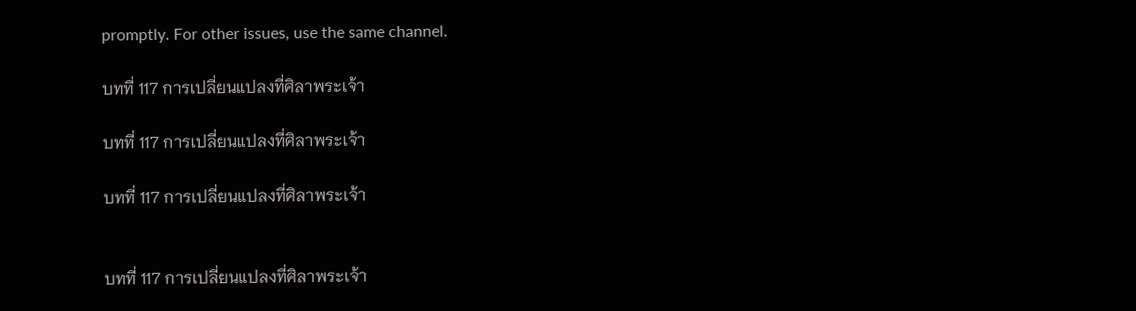promptly. For other issues, use the same channel.

บทที่ 117 การเปลี่ยนแปลงที่ศิลาพระเจ้า

บทที่ 117 การเปลี่ยนแปลงที่ศิลาพระเจ้า

บทที่ 117 การเปลี่ยนแปลงที่ศิลาพระเจ้า


บทที่ 117 การเปลี่ยนแปลงที่ศิลาพระเจ้า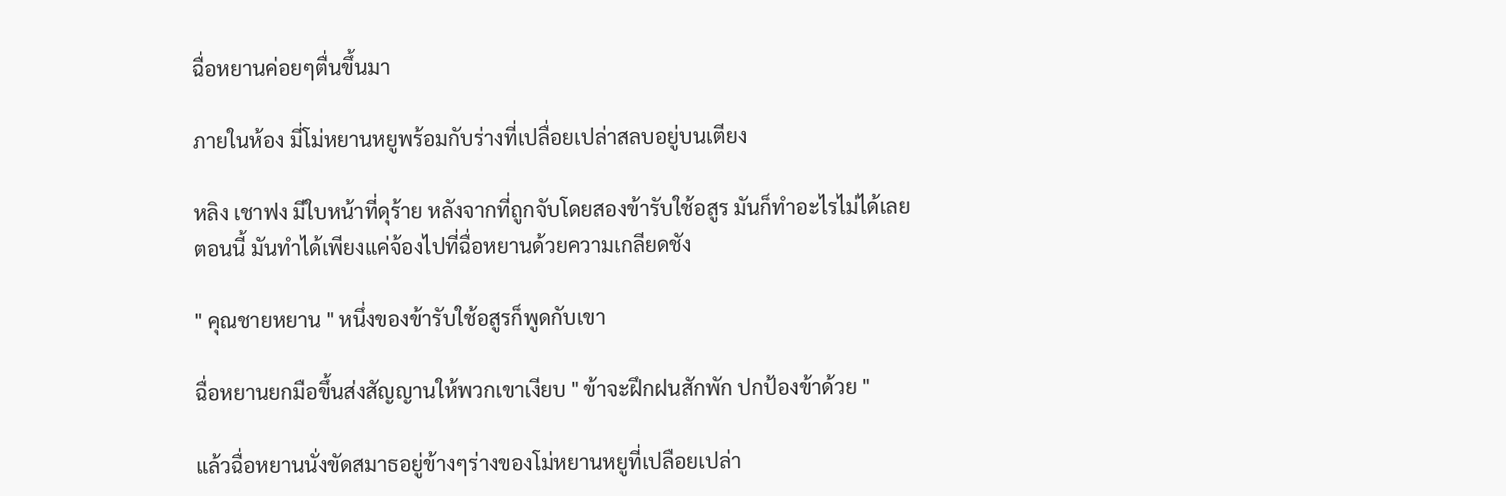ฉื่อหยานค่อยๆตื่นขึ้นมา

ภายในห้อง มี่โม่หยานหยูพร้อมกับร่างที่เปลื่อยเปล่าสลบอยู่บนเตียง

หลิง เชาฟง มีใบหน้าที่ดุร้าย หลังจากที่ถูกจับโดยสองข้ารับใช้อสูร มันก็ทำอะไรไม่ได้เลย ตอนนี้ มันทำได้เพียงแค่จ้องไปที่ฉื่อหยานด้วยความเกลียดชัง

" คุณชายหยาน " หนึ่งของข้ารับใช้อสูรก็พูดกับเขา

ฉื่อหยานยกมือขึ้นส่งสัญญานให้พวกเขาเงียบ " ข้าจะฝึกฝนสักพัก ปกป้องข้าด้วย "

แล้วฉื่อหยานนั่งขัดสมาธอยู่ข้างๆร่างของโม่หยานหยูที่เปลือยเปล่า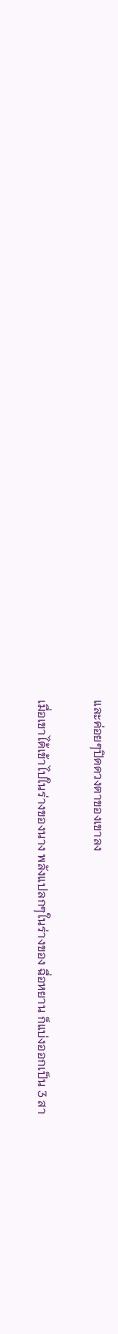และค่อยๆปิดดวงตาของเขาลง

เมื่อเขาได้เข้าไปในร่างของนาง พลังแปลกๆในร่างของ ฉื่อหยาน ก็แบ่งออกเป็น 3 สา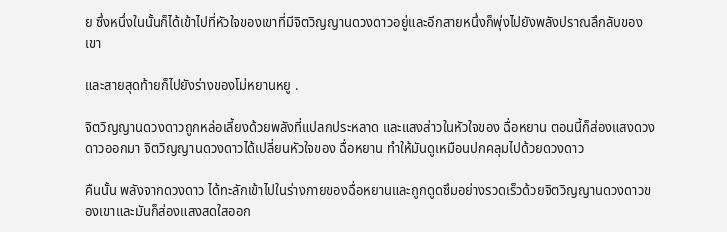ย ซึ่งหนึ่งในนั้นก็ได้เข้าไปที่หัวใจของเขาที่มีจิตวิญญานดวงดาวอยู่และอีกสายหนึ่งก็พุ่งไปยังพลังปราณลึกลับของเขา

และสายสุดท้ายก็ไปยังร่างของโม่หยานหยู .

จิตวิญญานดวงดาวถูกหล่อเลี้ยงด้วยพลังที่แปลกประหลาด และแสงส่าวในหัวใจของ ฉื่อหยาน ตอนนี้ก็ส่องแสงดวงดาวออกมา จิตวิญญานดวงดาวได้เปลี่ยนหัวใจของ ฉื่อหยาน ทำให้มันดูเหมือนปกคลุมไปด้วยดวงดาว

คืนนั้น พลังจากดวงดาว ได้ทะลักเข้าไปในร่างกายของฉื่อหยานและถูกดูดซึมอย่างรวดเร็วด้วยจิตวิญญานดวงดาวของเขาและมันก็ส่องแสงสดใสออก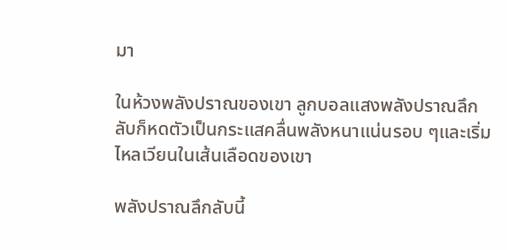มา

ในห้วงพลังปราณของเขา ลูกบอลแสงพลังปราณลึกลับก็หดตัวเป็นกระแสคลื่นพลังหนาแน่นรอบ ๆและเริ่มไหลเวียนในเส้นเลือดของเขา

พลังปราณลึกลับนี้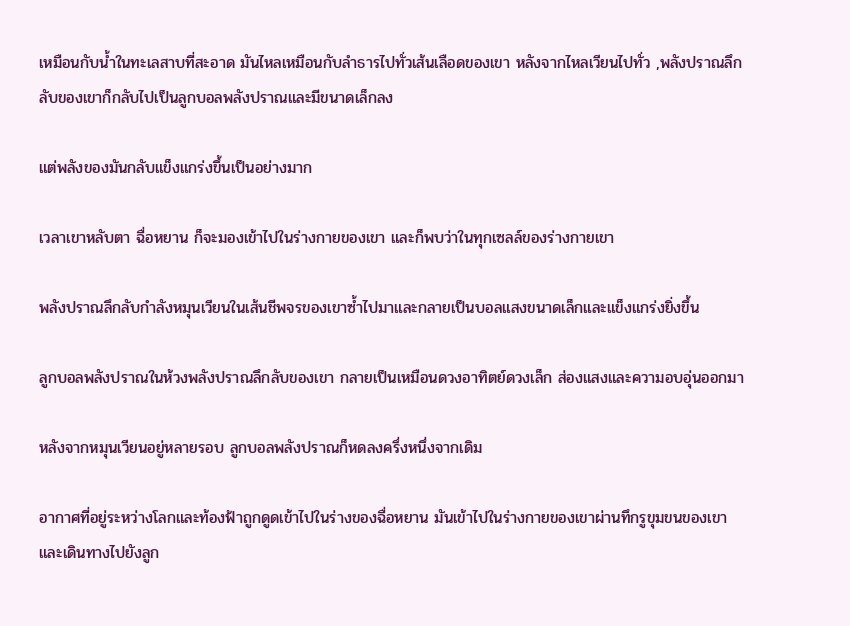เหมือนกับน้ำในทะเลสาบที่สะอาด มันไหลเหมือนกับลำธารไปทั่วเส้นเลือดของเขา หลังจากไหลเวียนไปทั่ว ,พลังปราณลึกลับของเขาก็กลับไปเป็นลูกบอลพลังปราณและมีขนาดเล็กลง

แต่พลังของมันกลับแข็งแกร่งขึ้นเป็นอย่างมาก

เวลาเขาหลับตา ฉื่อหยาน ก็จะมองเข้าไปในร่างกายของเขา และก็พบว่าในทุกเซลล์ของร่างกายเขา

พลังปราณลึกลับกำลังหมุนเวียนในเส้นชีพจรของเขาซ้ำไปมาและกลายเป็นบอลแสงขนาดเล็กและแข็งแกร่งยิ่งขึ้น

ลูกบอลพลังปราณในห้วงพลังปราณลึกลับของเขา กลายเป็นเหมือนดวงอาทิตย์ดวงเล็ก ส่องแสงและความอบอุ่นออกมา

หลังจากหมุนเวียนอยู่หลายรอบ ลูกบอลพลังปราณก็หดลงครึ่งหนึ่งจากเดิม

อากาศที่อยู่ระหว่างโลกและท้องฟ้าถูกดูดเข้าไปในร่างของฉื่อหยาน มันเข้าไปในร่างกายของเขาผ่านทึกรูขุมขนของเขา และเดินทางไปยังลูก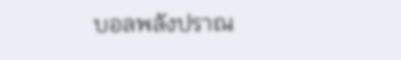บอลพลังปราณ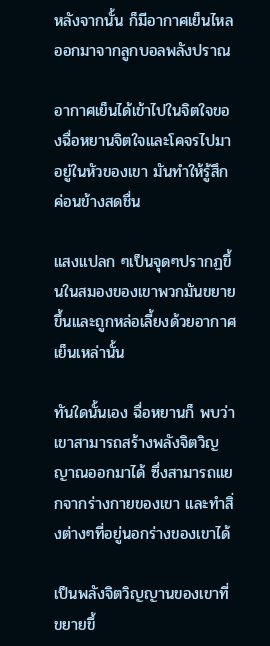หลังจากนั้น ก็มีอากาศเย็นไหลออกมาจากลูกบอลพลังปราณ

อากาศเย็นได้เข้าไปในจิตใจของฉื่อหยานจิตใจและโคจรไปมาอยู่ในหัวของเขา มันทำให้รู้สึกค่อนข้างสดชื่น

แสงแปลก ๆเป็นจุดๆปรากฏขึ้นในสมองของเขาพวกมันขยายขึ้นและถูกหล่อเลี้ยงด้วยอากาศเย็นเหล่านั้น

ทันใดนั้นเอง ฉื่อหยานก็ พบว่าเขาสามารถสร้างพลังจิตวิญญาณออกมาได้ ซึ่งสามารถแยกจากร่างกายของเขา และทำสิ่งต่างๆที่อยู่นอกร่างของเขาได้

เป็นพลังจิตวิญญานของเขาที่ขยายขึ้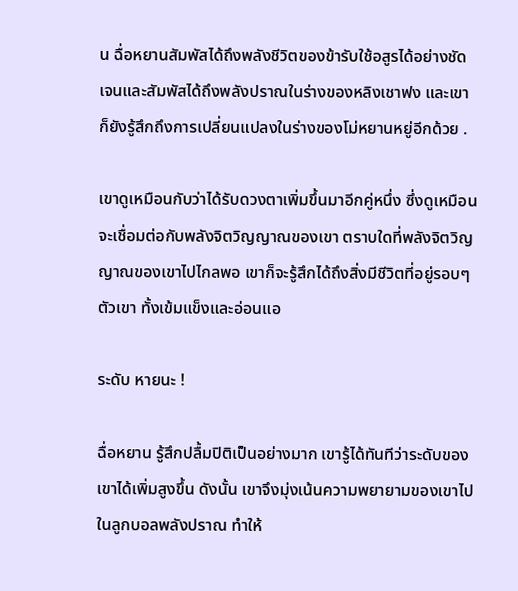น ฉื่อหยานสัมพัสได้ถึงพลังชีวิตของข้ารับใช้อสูรได้อย่างชัดเจนและสัมพัสได้ถึงพลังปราณในร่างของหลิงเชาฟง และเขาก็ยังรู้สึกถึงการเปลี่ยนแปลงในร่างของโม่หยานหยู่อีกด้วย .

เขาดูเหมือนกับว่าได้รับดวงตาเพิ่มขึ้นมาอีกคู่หนึ่ง ซึ่งดูเหมือนจะเชื่อมต่อกับพลังจิตวิญญาณของเขา ตราบใดที่พลังจิตวิญญาณของเขาไปไกลพอ เขาก็จะรู้สึกได้ถึงสิ่งมีชีวิตที่อยู่รอบๆตัวเขา ทั้งเข้มแข็งและอ่อนแอ

ระดับ หายนะ !

ฉื่อหยาน รู้สึกปลื้มปิติเป็นอย่างมาก เขารู้ได้ทันทีว่าระดับของเขาได้เพิ่มสูงขึ้น ดังนั้น เขาจึงมุ่งเน้นความพยายามของเขาไปในลูกบอลพลังปราณ ทำให้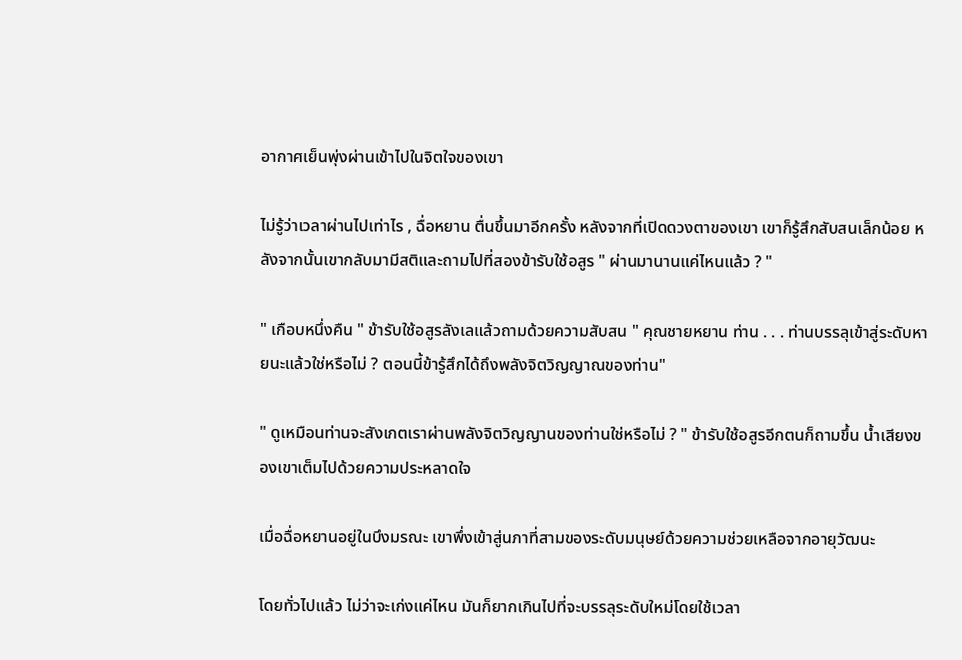อากาศเย็นพุ่งผ่านเข้าไปในจิตใจของเขา

ไม่รู้ว่าเวลาผ่านไปเท่าไร , ฉื่อหยาน ตื่นขึ้นมาอีกครั้ง หลังจากที่เปิดดวงตาของเขา เขาก็รู้สึกสับสนเล็กน้อย หลังจากนั้นเขากลับมามีสติและถามไปที่สองข้ารับใช้อสูร " ผ่านมานานแค่ไหนแล้ว ? "

" เกือบหนึ่งคืน " ข้ารับใช้อสูรลังเลแล้วถามด้วยความสับสน " คุณชายหยาน ท่าน . . . ท่านบรรลุเข้าสู่ระดับหายนะแล้วใช่หรือไม่ ? ตอนนี้ข้ารู้สึกได้ถึงพลังจิตวิญญาณของท่าน"

" ดูเหมือนท่านจะสังเกตเราผ่านพลังจิตวิญญานของท่านใช่หรือไม่ ? " ข้ารับใช้อสูรอีกตนก็ถามขึ้น น้ำเสียงของเขาเต็มไปด้วยความประหลาดใจ

เมื่อฉื่อหยานอยู่ในบึงมรณะ เขาพึ่งเข้าสู่นภาที่สามของระดับมนุษย์ด้วยความช่วยเหลือจากอายุวัฒนะ

โดยทั่วไปแล้ว ไม่ว่าจะเก่งแค่ไหน มันก็ยากเกินไปที่จะบรรลุระดับใหม่โดยใช้เวลา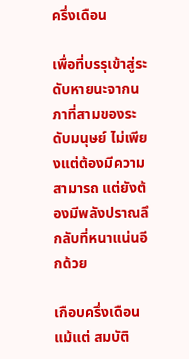ครึ่งเดือน

เพื่อที่บรรุเข้าสู่ระดับหายนะจากนภาที่สามของระดับมนุษย์ ไม่เพียงแต่ต้องมีความสามารถ แต่ยังต้องมีพลังปราณลึกลับที่หนาแน่นอีกด้วย

เกือบครึ่งเดือน แม้แต่ สมบัติ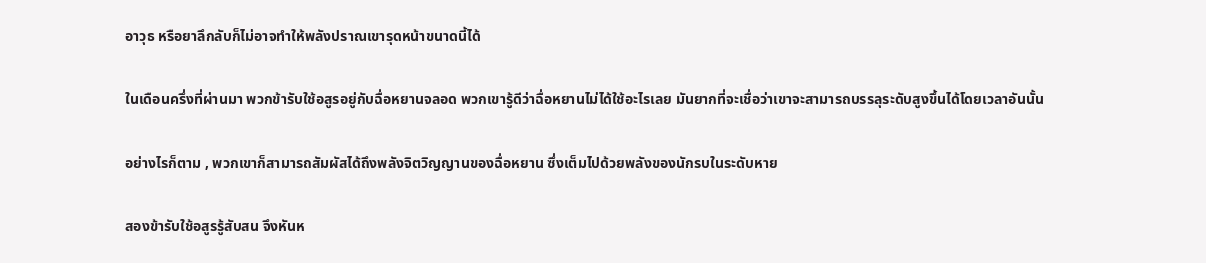อาวุธ หรือยาลึกลับก็ไม่อาจทำให้พลังปราณเขารุดหน้าขนาดนี้ได้

ในเดือนครึ่งที่ผ่านมา พวกข้ารับใช้อสูรอยู่กับฉื่อหยานจลอด พวกเขารู้ดีว่าฉื่อหยานไม่ได้ใช้อะไรเลย มันยากที่จะเชื่อว่าเขาจะสามารถบรรลุระดับสูงขึ้นได้โดยเวลาอันนั้น

อย่างไรก็ตาม , พวกเขาก็สามารถสัมผัสได้ถึงพลังจิตวิญญานของฉื่อหยาน ซึ่งเต็มไปด้วยพลังของนักรบในระดับหาย

สองข้ารับใช้อสูรรู้สับสน จึงหันห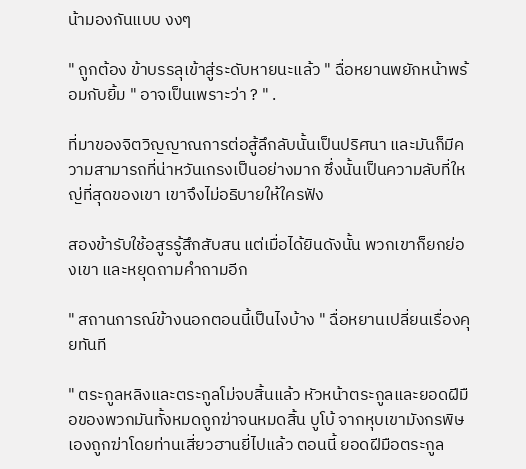น้ามองกันแบบ งงๆ

" ถูกต้อง ข้าบรรลุเข้าสู่ระดับหายนะแล้ว " ฉื่อหยานพยักหน้าพร้อมกับยิ้ม " อาจเป็นเพราะว่า ? " .

ที่มาของจิตวิญญาณการต่อสู้ลึกลับนั้นเป็นปริศนา และมันก็มีความสามารถที่น่าหวันเกรงเป็นอย่างมาก ซึ่งนั้นเป็นความลับที่ใหญ่ที่สุดของเขา เขาจึงไม่อธิบายให้ใครฟัง

สองข้ารับใช้อสูรรู้สึกสับสน แต่เมื่อได้ยินดังนั้น พวกเขาก็ยกย่องเขา และหยุดถามคำถามอีก

" สถานการณ์ข้างนอกตอนนี้เป็นไงบ้าง " ฉื่อหยานเปลี่ยนเรื่องคุยทันที

" ตระกูลหลิงและตระกูลโม่จบสิ้นแล้ว หัวหน้าตระกูลและยอดฝีมือของพวกมันทั้งหมดถูกฆ่าจนหมดสิ้น บูโบ้ จากหุบเขามังกรพิษ เองถูกฆ่าโดยท่านเสี่ยวฮานยี่ไปแล้ว ตอนนี้ ยอดฝีมือตระกูล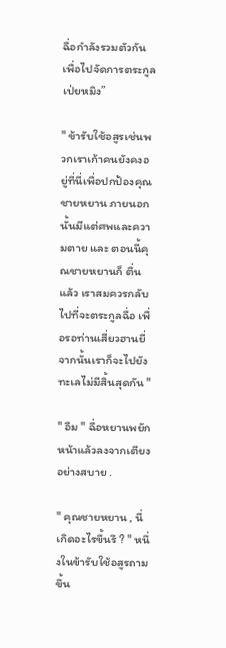ฉื่อกำลังรวมตัวกันเพื่อไปจัดการตระกูลเป่ยหมิง”

" ข้ารับใช้อสูรเช่นพวกเราเก้าคนยังคงอยู่ที่นี่เพื่อปกป้องคุณชายหยาน ภายนอกนั้นมีแต่ศพและความตาย และ ตอนนี้คุณชายหยานก็ ตื่นแล้ว เราสมควรกลับไปที่จะตระกูลฉื่อ เพื่อรอท่านเสี่ยวฮานยี่ จากนั้นเราก็จะไปยังทะเลไม่มีสิ้นสุดกัน "

" อืม " ฉื่อหยานพยักหน้าแล้วลงจากเตียงอย่างสบาย .

" คุณชายหยาน , นี่เกิดอะไรขึ้นรึ ? " หนึ่งในข้ารับใช้อสูรถามขึ้น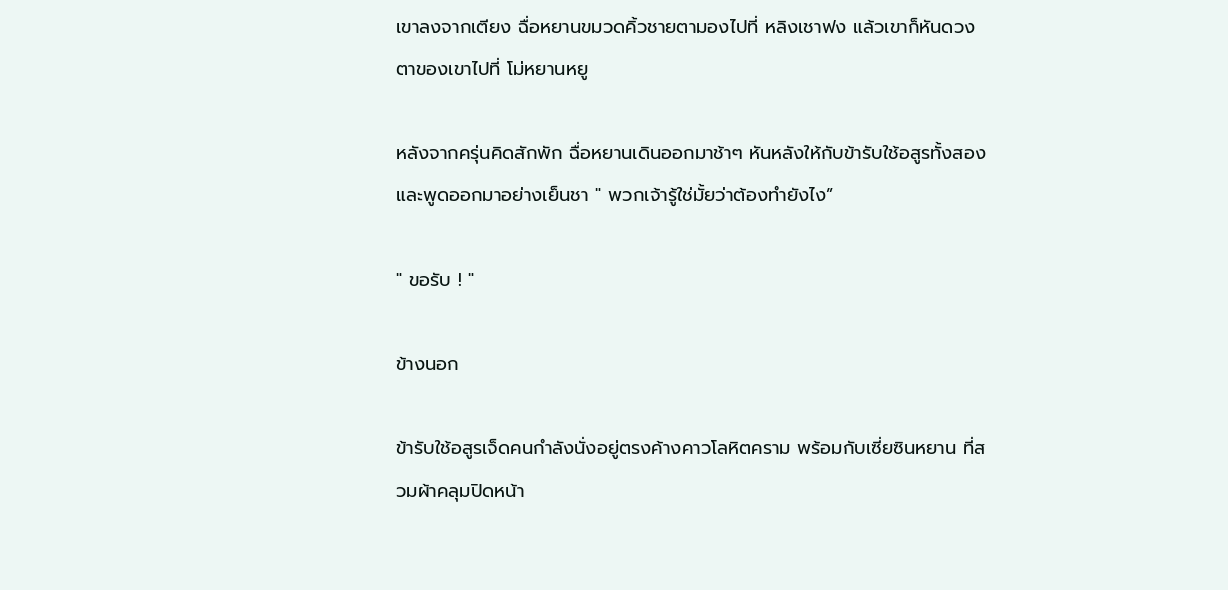เขาลงจากเตียง ฉื่อหยานขมวดคิ้วชายตามองไปที่ หลิงเชาฟง แล้วเขาก็หันดวงตาของเขาไปที่ โม่หยานหยู

หลังจากครุ่นคิดสักพัก ฉื่อหยานเดินออกมาช้าๆ หันหลังให้กับข้ารับใช้อสูรทั้งสองและพูดออกมาอย่างเย็นชา " พวกเจ้ารู้ใช่มั้ยว่าต้องทำยังไง”

" ขอรับ ! "

ข้างนอก

ข้ารับใช้อสูรเจ็ดคนกำลังนั่งอยู่ตรงค้างคาวโลหิตคราม พร้อมกับเซี่ยซินหยาน ที่สวมผ้าคลุมปิดหน้า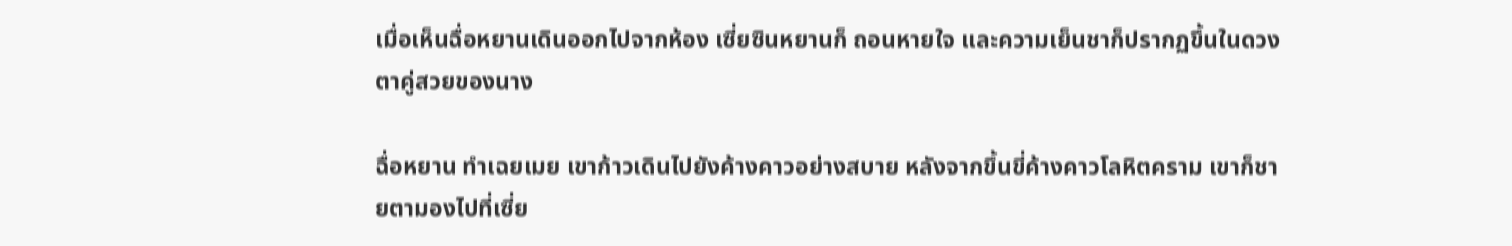เมื่อเห็นฉื่อหยานเดินออกไปจากห้อง เซี่ยซินหยานก็ ถอนหายใจ และความเย็นชาก็ปรากฏขึ้นในดวงตาคู่สวยของนาง

ฉื่อหยาน ทำเฉยเมย เขาก้าวเดินไปยังค้างคาวอย่างสบาย หลังจากขึ้นขี่ค้างคาวโลหิตคราม เขาก็ชายตามองไปที่เซี่ย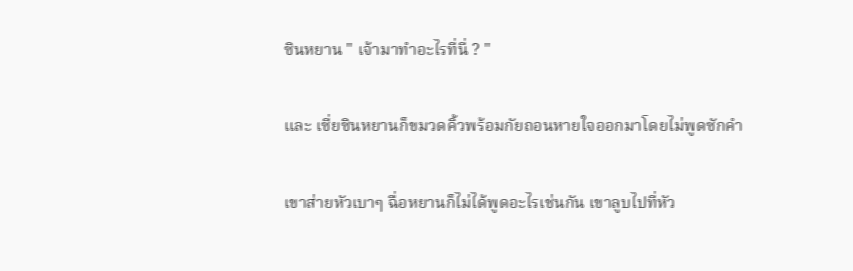ซินหยาน " เจ้ามาทำอะไรที่นี่ ? "

และ เซี่ยซินหยานก็ขมวดคิ้วพร้อมกัยถอนหายใจออกมาโดยไม่พูดซักคำ

เขาส่ายหัวเบาๆ ฉื่อหยานก็ไม่ได้พูดอะไรเช่นกัน เขาลูบไปที่หัว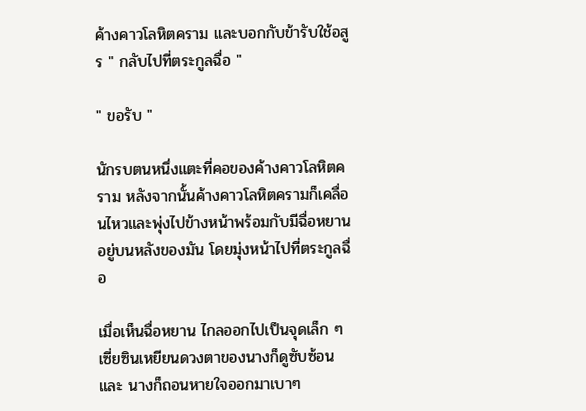ค้างคาวโลหิตคราม และบอกกับข้ารับใช้อสูร " กลับไปที่ตระกูลฉื่อ "

" ขอรับ "

นักรบตนหนึ่งแตะที่คอของค้างคาวโลหิตคราม หลังจากนั้นค้างคาวโลหิตครามก็เคลื่อนไหวและพุ่งไปข้างหน้าพร้อมกับมีฉื่อหยานอยู่บนหลังของมัน โดยมุ่งหน้าไปที่ตระกูลฉื่อ

เมื่อเห็นฉื่อหยาน ไกลออกไปเป็นจุดเล็ก ๆ เซี่ยซินเหยียนดวงตาของนางก็ดูซับซ้อนและ นางก็ถอนหายใจออกมาเบาๆ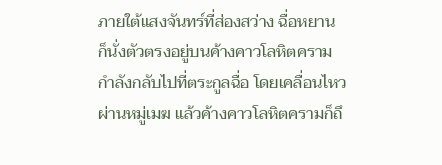ภายใต้แสงจันทร์ที่ส่องสว่าง ฉื่อหยาน ก็นั่งตัวตรงอยู่บนค้างคาวโลหิตคราม กำลังกลับไปที่ตระกูลฉื่อ โดยเคลื่อนไหวผ่านหมู่เมฆ แล้วค้างคาวโลหิตครามก็ถึ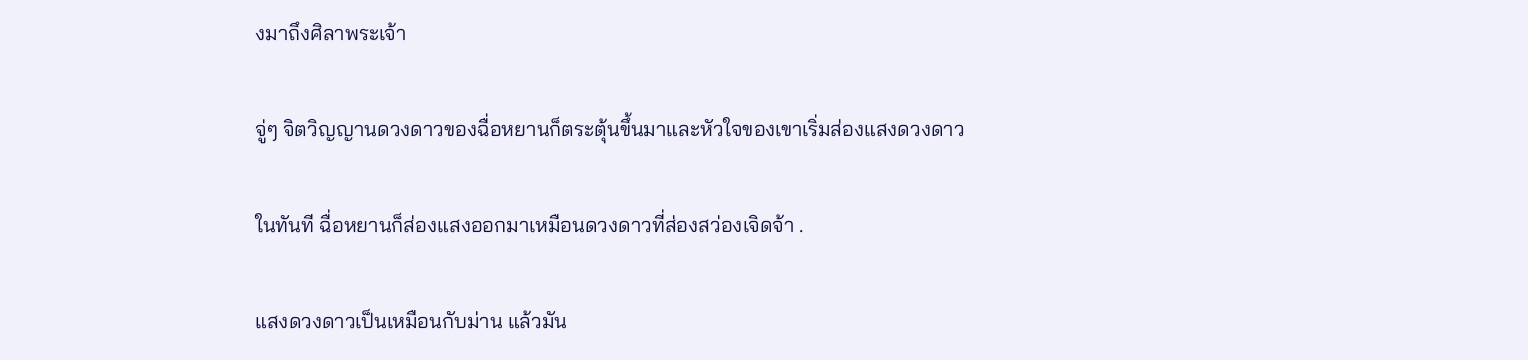งมาถึงศิลาพระเจ้า

จู่ๆ จิตวิญญานดวงดาวของฉื่อหยานก็ตระตุ้นขึ้นมาและหัวใจของเขาเริ่มส่องแสงดวงดาว

ในทันที ฉื่อหยานก็ส่องแสงออกมาเหมือนดวงดาวที่ส่องสว่องเจิดจ้า .

แสงดวงดาวเป็นเหมือนกับม่าน แล้วมัน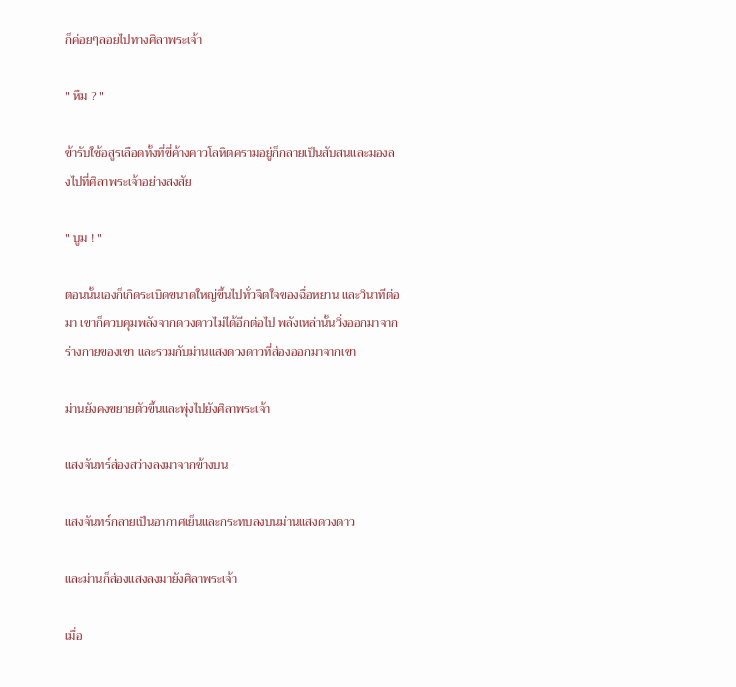ก็ค่อยๆลอยไปทางศิลาพระเจ้า

" หืม ? "

ข้ารับใช้อสูรเลือดทั้งที่ขี่ค้างคาวโลหิตครามอยู่ก็กลายเป็นสับสนและมองลงไปที่ศิลาพระเจ้าอย่างสงสัย

" บูม ! "

ตอนนั้นเองก็เกิดระเบิดขนาดใหญ่ขึ้นไปทั่วจิตใจของฉื่อหยาน และวินาทีต่อมา เขาก็ควบคุมพลังจากดวงดาวไม่ได้อีกต่อไป พลังเหล่านั้นวิ่งออกมาจากร่างกายของเขา และรวมกับม่านแสงดวงดาวที่ส่องออกมาจากเขา

ม่านยังคงขยายตัวขึ้นและพุ่งไปยังศิลาพระเจ้า

แสงจันทร์ส่องสว่างลงมาจากข้างบน

แสงจันทร์กลายเป็นอากาศเย็นและกระทบลงบนม่านแสงดวงดาว

และม่านก็ส่องแสงลงมายังศิลาพระเจ้า

เมื่อ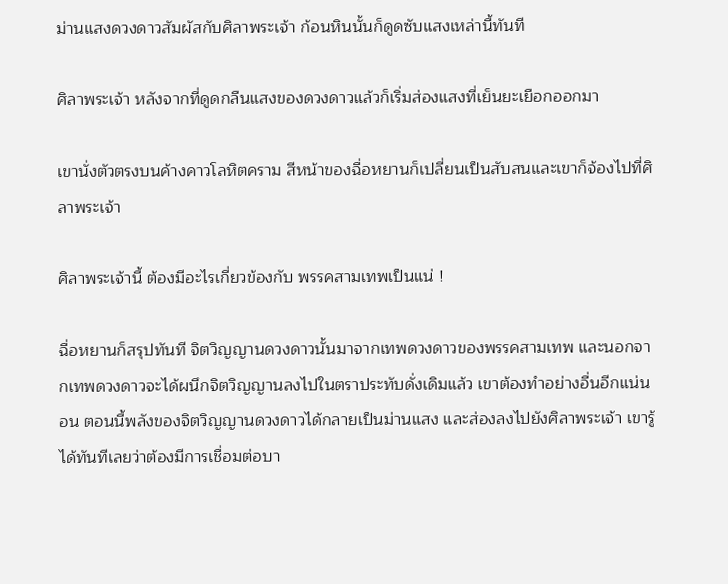ม่านแสงดวงดาวสัมผัสกับศิลาพระเจ้า ก้อนหินนั้นก็ดูดซับแสงเหล่านี้ทันที

ศิลาพระเจ้า หลังจากที่ดูดกลืนแสงของดวงดาวแล้วก็เริ่มส่องแสงที่เย็นยะเยือกออกมา

เขานั่งตัวตรงบนค้างคาวโลหิตคราม สีหน้าของฉื่อหยานก็เปลี่ยนเป็นสับสนและเขาก็จ้องไปที่ศิลาพระเจ้า

ศิลาพระเจ้านี้ ต้องมีอะไรเกี่ยวข้องกับ พรรคสามเทพเป็นแน่ !

ฉื่อหยานก็สรุปทันที จิตวิญญานดวงดาวนั้นมาจากเทพดวงดาวของพรรคสามเทพ และนอกจากเทพดวงดาวจะได้ผนึกจิตวิญญานลงไปในตราประทับดั่งเดิมแล้ว เขาต้องทำอย่างอื่นอีกแน่นอน ตอนนี้พลังของจิตวิญญานดวงดาวได้กลายเป็นม่านแสง และส่องลงไปยังศิลาพระเจ้า เขารู้ได้ทันทีเลยว่าต้องมีการเชื่อมต่อบา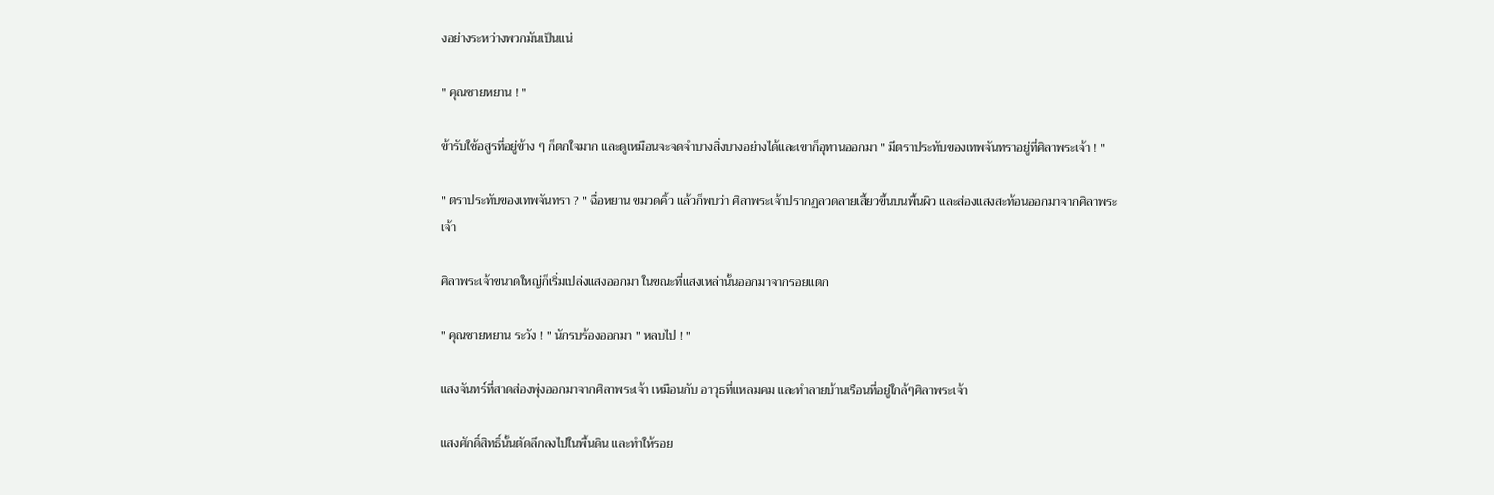งอย่างระหว่างพวกมันเป็นแน่

" คุณชายหยาน ! "

ข้ารับใช้อสูรที่อยู่ข้าง ๆ ก็ตกใจมาก และดูเหมือนจะจดจำบางสิ่งบางอย่างได้และเขาก็อุทานออกมา " มีตราประทับของเทพจันทราอยู่ที่ศิลาพระเจ้า ! "

" ตราประทับของเทพจันทรา ? " ฉื่อหยาน ขมวดคิ้ว แล้วก็พบว่า ศิลาพระเจ้าปรากฏลวดลายเสี้ยวขึ้นบนพื้นผิว และส่องแสงสะท้อนออกมาจากศิลาพระเจ้า

ศิลาพระเจ้าขนาดใหญ่ก็เริ่มเปล่งแสงออกมา ในขณะที่แสงเหล่านั้นออกมาจากรอยแตก

" คุณชายหยาน ระวัง ! " นักรบร้องออกมา " หลบไป ! "

แสงจันทร์ที่สาดส่องพุ่งออกมาจากศิลาพระเจ้า เหมือนกับ อาวุธที่แหลมคม และทำลายบ้านเรือนที่อยู่ใกล้ๆศิลาพระเจ้า

แสงศักดิ์สิทธิ์นั้นตัดลึกลงไปในพื้นดิน และทำให้รอย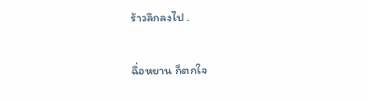ร้าวลึกลงไป .

ฉื่อหยาน ก็ตกใจ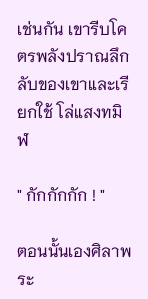เช่นกัน เขารีบโคตรพลังปราณลึกลับของเขาและเรียกใช้ โล่แสงทมิฬ

" กักกักกัก ! "

ตอนนั้นเองศิลาพระ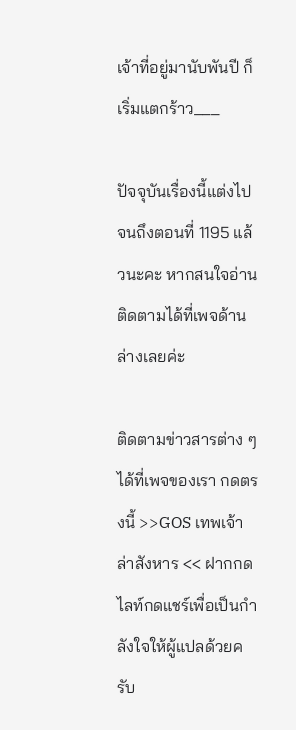เจ้าที่อยู่มานับพันปี ก็เริ่มแตกร้าว___

ปัจจุบันเรื่องนี้แต่งไปจนถึงตอนที่ 1195 แล้วนะคะ หากสนใจอ่านติดตามได้ที่เพจด้านล่างเลยค่ะ

ติดตามข่าวสารต่าง ๆ ได้ที่เพจของเรา กดตรงนี้ >>GOS เทพเจ้าล่าสังหาร << ฝากกดไลท์กดแชร์เพื่อเป็นกำลังใจให้ผู้แปลด้วยครับ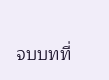จบบทที่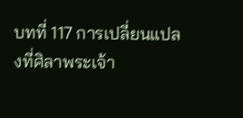บทที่ 117 การเปลี่ยนแปลงที่ศิลาพระเจ้า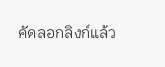คัดลอกลิงก์แล้ว